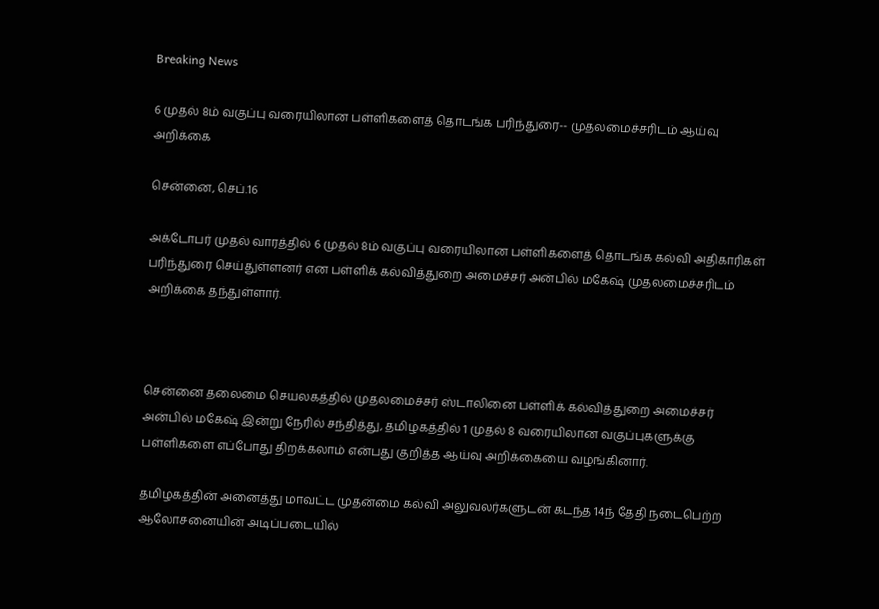Breaking News

6 முதல் 8ம் வகுப்பு வரையிலான பள்ளிகளைத் தொடங்க பரிந்துரை-- முதலமைச்சரிடம் ஆய்வு அறிக்கை

சென்னை, செப்.16

அக்டோபர் முதல் வாரத்தில் 6 முதல் 8ம் வகுப்பு வரையிலான பள்ளிகளைத் தொடங்க கல்வி அதிகாரிகள் பரிந்துரை செய்துள்ளனர் என பள்ளிக் கல்வித்துறை அமைச்சர் அன்பில் மகேஷ் முதலமைச்சரிடம் அறிக்கை தந்துள்ளார்.



சென்னை தலைமை செயலகத்தில் முதலமைச்சர் ஸ்டாலினை பள்ளிக் கல்வித்துறை அமைச்சர் அன்பில் மகேஷ் இன்று நேரில் சந்தித்து, தமிழகத்தில் 1 முதல் 8 வரையிலான வகுப்புகளுக்கு பள்ளிகளை எப்போது திறக்கலாம் என்பது குறித்த ஆய்வு அறிக்கையை வழங்கினார்.

தமிழகத்தின் அனைத்து மாவட்ட முதன்மை கல்வி அலுவலர்களுடன் கடந்த 14ந் தேதி நடைபெற்ற ஆலோசனையின் அடிப்படையில்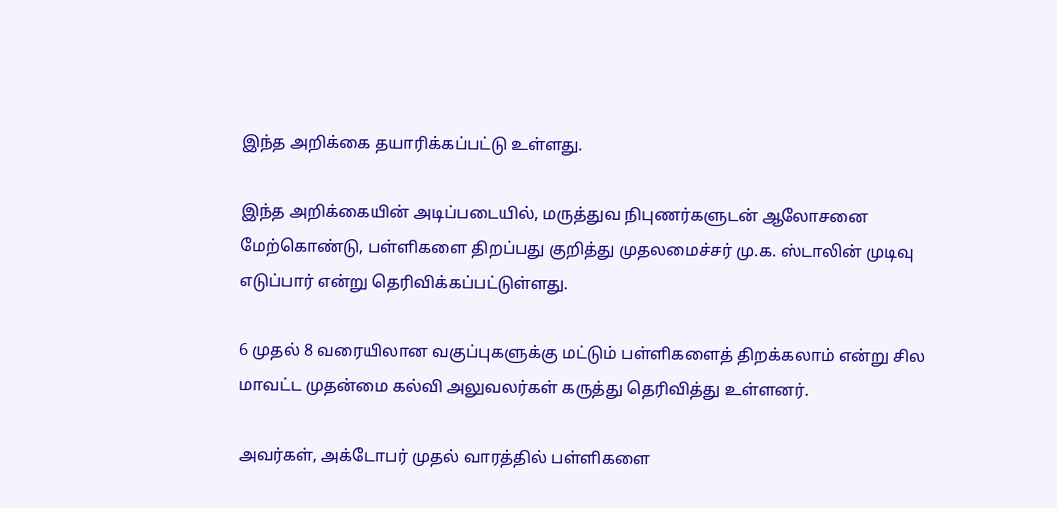இந்த அறிக்கை தயாரிக்கப்பட்டு உள்ளது.

இந்த அறிக்கையின் அடிப்படையில், மருத்துவ நிபுணர்களுடன் ஆலோசனை மேற்கொண்டு, பள்ளிகளை திறப்பது குறித்து முதலமைச்சர் மு.க. ஸ்டாலின் முடிவு எடுப்பார் என்று தெரிவிக்கப்பட்டுள்ளது.

6 முதல் 8 வரையிலான வகுப்புகளுக்கு மட்டும் பள்ளிகளைத் திறக்கலாம் என்று சில மாவட்ட முதன்மை கல்வி அலுவலர்கள் கருத்து தெரிவித்து உள்ளனர்.

அவர்கள், அக்டோபர் முதல் வாரத்தில் பள்ளிகளை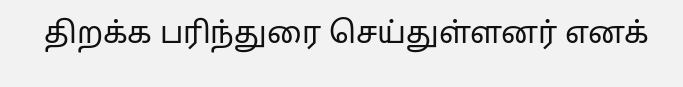திறக்க பரிந்துரை செய்துள்ளனர் எனக்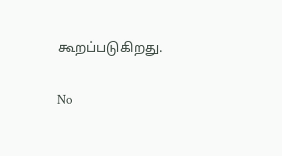கூறப்படுகிறது.

No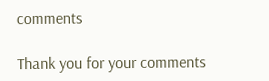comments

Thank you for your comments